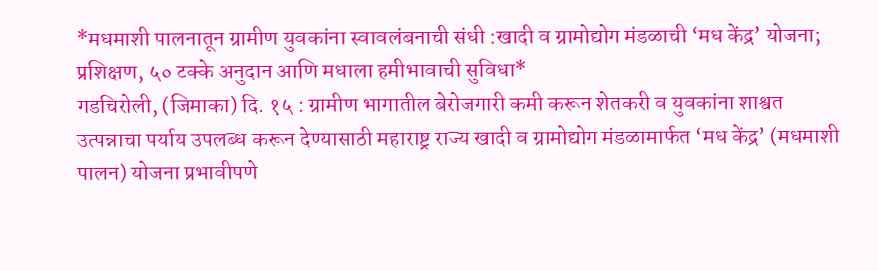*मधमाशी पालनातून ग्रामीण युवकांना स्वावलंबनाची संधी :खादी व ग्रामोद्योग मंडळाची ‘मध केंद्र’ योजना; प्रशिक्षण, ५० टक्के अनुदान आणि मधाला हमीभावाची सुविधा*
गडचिरोली, (जिमाका) दि. १५ : ग्रामीण भागातील बेरोजगारी कमी करून शेतकरी व युवकांना शाश्वत उत्पन्नाचा पर्याय उपलब्ध करून देण्यासाठी महाराष्ट्र राज्य खादी व ग्रामोद्योग मंडळामार्फत ‘मध केंद्र’ (मधमाशी पालन) योजना प्रभावीपणे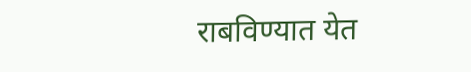राबविण्यात येत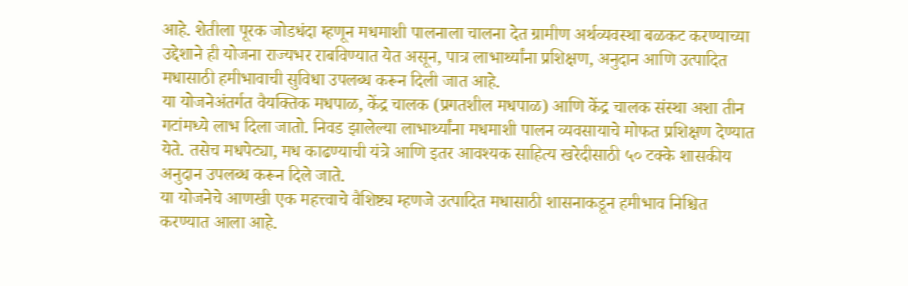आहे. शेतीला पूरक जोडधंदा म्हणून मधमाशी पालनाला चालना देत ग्रामीण अर्थव्यवस्था बळकट करण्याच्या उद्देशाने ही योजना राज्यभर राबविण्यात येत असून, पात्र लाभार्थ्यांना प्रशिक्षण, अनुदान आणि उत्पादित मधासाठी हमीभावाची सुविधा उपलब्ध करून दिली जात आहे.
या योजनेअंतर्गत वैयक्तिक मधपाळ, केंद्र चालक (प्रगतशील मधपाळ) आणि केंद्र चालक संस्था अशा तीन गटांमध्ये लाभ दिला जातो. निवड झालेल्या लाभार्थ्यांना मधमाशी पालन व्यवसायाचे मोफत प्रशिक्षण देण्यात येते. तसेच मधपेट्या, मध काढण्याची यंत्रे आणि इतर आवश्यक साहित्य खरेदीसाठी ५० टक्के शासकीय अनुदान उपलब्ध करून दिले जाते.
या योजनेचे आणखी एक महत्त्वाचे वैशिष्ट्य म्हणजे उत्पादित मधासाठी शासनाकडून हमीभाव निश्चित करण्यात आला आहे.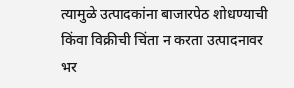त्यामुळे उत्पादकांना बाजारपेठ शोधण्याची किंवा विक्रीची चिंता न करता उत्पादनावर भर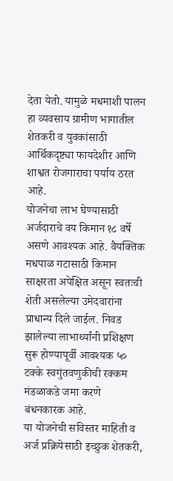देता येतो. यामुळे मधमाशी पालन हा व्यवसाय ग्रामीण भागातील शेतकरी व युवकांसाठी आर्थिकदृष्ट्या फायदेशीर आणि शाश्वत रोजगाराचा पर्याय ठरत आहे.
योजनेचा लाभ घेण्यासाठी अर्जदाराचे वय किमान १८ वर्षे असणे आवश्यक आहे. वैयक्तिक मधपाळ गटासाठी किमान साक्षरता अपेक्षित असून स्वतःची शेती असलेल्या उमेदवारांना प्राधान्य दिले जाईल. निवड झालेल्या लाभार्थ्यांनी प्रशिक्षण सुरू होण्यापूर्वी आवश्यक ५० टक्के स्वगुंतवणुकीची रक्कम मंडळाकडे जमा करणे बंधनकारक आहे.
या योजनेची सविस्तर माहिती व अर्ज प्रक्रियेसाठी इच्छुक शेतकरी,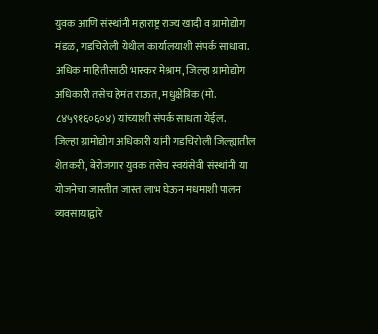युवक आणि संस्थांनी महाराष्ट्र राज्य खादी व ग्रामोद्योग मंडळ, गडचिरोली येथील कार्यालयाशी संपर्क साधावा. अधिक माहितीसाठी भास्कर मेश्राम, जिल्हा ग्रामोद्योग अधिकारी तसेच हेमंत राऊत, मधुक्षेत्रिक (मो. ८४५९१६०६०४) यांच्याशी संपर्क साधता येईल.
जिल्हा ग्रामोद्योग अधिकारी यांनी गडचिरोली जिल्ह्यातील शेतकरी, बेरोजगार युवक तसेच स्वयंसेवी संस्थांनी या योजनेचा जास्तीत जास्त लाभ घेऊन मधमाशी पालन व्यवसायाद्वारे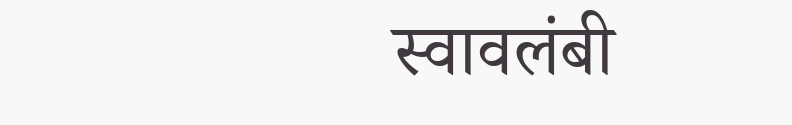स्वावलंबी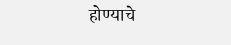होण्याचे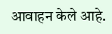आवाहन केले आहे.